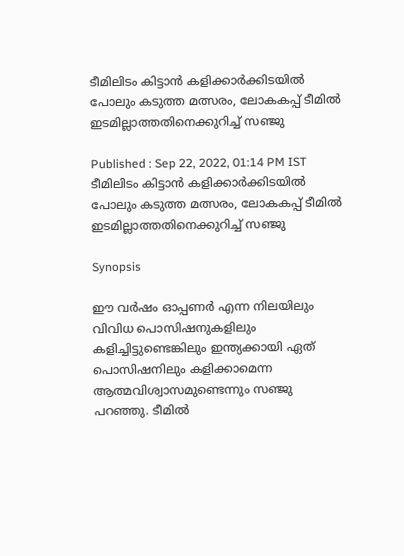ടീമിലിടം കിട്ടാന്‍ കളിക്കാര്‍ക്കിടയില്‍ പോലും കടുത്ത മത്സരം, ലോകകപ്പ് ടീമില്‍ ഇടമില്ലാത്തതിനെക്കുറിച്ച് സഞ്ജു

Published : Sep 22, 2022, 01:14 PM IST
ടീമിലിടം കിട്ടാന്‍ കളിക്കാര്‍ക്കിടയില്‍ പോലും കടുത്ത മത്സരം, ലോകകപ്പ് ടീമില്‍ ഇടമില്ലാത്തതിനെക്കുറിച്ച് സഞ്ജു

Synopsis

ഈ വര്‍ഷം ഓപ്പണര്‍ എന്ന നിലയിലും വിവിധ പൊസിഷനുകളിലും കളിച്ചിട്ടുണ്ടെങ്കിലും ഇന്ത്യക്കായി ഏത് പൊസിഷനിലും കളിക്കാമെന്ന ആത്മവിശ്വാസമുണ്ടെന്നും സഞ്ജു പറഞ്ഞു. ടീമില്‍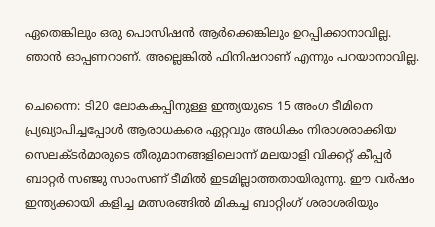ഏതെങ്കിലും ഒരു പൊസിഷന്‍ ആര്‍ക്കെങ്കിലും ഉറപ്പിക്കാനാവില്ല. ഞാന്‍ ഓപ്പണറാണ്. അല്ലെങ്കില്‍ ഫിനിഷറാണ് എന്നും പറയാനാവില്ല.

ചെന്നൈ: ടി20 ലോകകപ്പിനുള്ള ഇന്ത്യയുടെ 15 അംഗ ടീമിനെ പ്ര്യഖ്യാപിച്ചപ്പോള്‍ ആരാധകരെ ഏറ്റവും അധികം നിരാശരാക്കിയ സെലക്ടര്‍മാരുടെ തീരുമാനങ്ങളിലൊന്ന് മലയാളി വിക്കറ്റ് കീപ്പര്‍ ബാറ്റര്‍ സഞ്ജു സാംസണ് ടീമില്‍ ഇടമില്ലാത്തതായിരുന്നു. ഈ വര്‍ഷം ഇന്ത്യക്കായി കളിച്ച മത്സരങ്ങില്‍ മികച്ച ബാറ്റിംഗ് ശരാശരിയും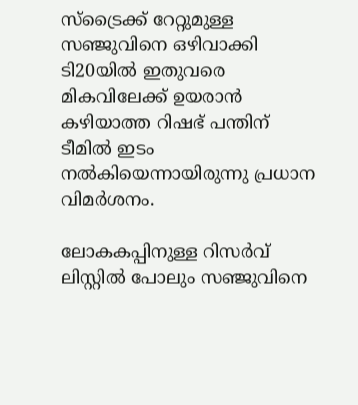സ്ട്രൈക്ക് റേറ്റുമുള്ള സഞ്ജുവിനെ ഒഴിവാക്കി ടി20യില്‍ ഇതുവരെ മികവിലേക്ക് ഉയരാന്‍ കഴിയാത്ത റിഷഭ് പന്തിന് ടീമില്‍ ഇടം നല്‍കിയെന്നായിരുന്നു പ്രധാന വിമര്‍ശനം.

ലോകകപ്പിനുള്ള റിസര്‍വ് ലിസ്റ്റില്‍ പോലും സഞ്ജുവിനെ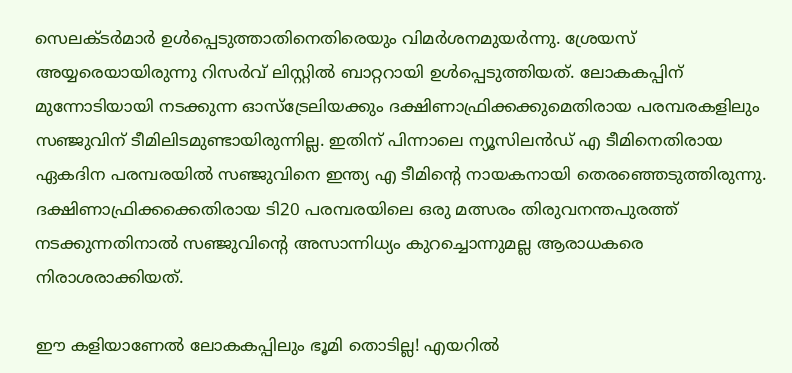സെലക്ടര്‍മാര്‍ ഉള്‍പ്പെടുത്താതിനെതിരെയും വിമര്‍ശനമുയര്‍ന്നു. ശ്രേയസ് അയ്യരെയായിരുന്നു റിസര്‍വ് ലിസ്റ്റില്‍ ബാറ്ററായി ഉള്‍പ്പെടുത്തിയത്. ലോകകപ്പിന് മുന്നോടിയായി നടക്കുന്ന ഓസ്ട്രേലിയക്കും ദക്ഷിണാഫ്രിക്കക്കുമെതിരായ പരമ്പരകളിലും സ‍ഞ്ജുവിന് ടീമിലിടമുണ്ടായിരുന്നില്ല. ഇതിന് പിന്നാലെ ന്യൂസിലന്‍ഡ് എ ടീമിനെതിരായ ഏകദിന പരമ്പരയില്‍ സഞ്ജുവിനെ ഇന്ത്യ എ ടീമിന്‍റെ നായകനായി തെരഞ്ഞെടുത്തിരുന്നു. ദക്ഷിണാഫ്രിക്കക്കെതിരായ ടി20 പരമ്പരയിലെ ഒരു മത്സരം തിരുവനന്തപുരത്ത് നടക്കുന്നതിനാല്‍ സഞ്ജുവിന്‍റെ അസാന്നിധ്യം കുറച്ചൊന്നുമല്ല ആരാധകരെ നിരാശരാക്കിയത്.

ഈ കളിയാണേല്‍ ലോകകപ്പിലും ഭൂമി തൊടില്ല! എയറില്‍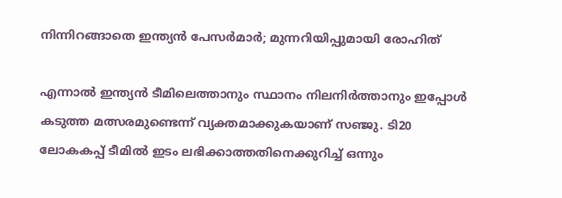നിന്നിറങ്ങാതെ ഇന്ത്യന്‍ പേസര്‍മാര്‍; മുന്നറിയിപ്പുമായി രോഹിത്

എന്നാല്‍ ഇന്ത്യന്‍ ടീമിലെത്താനും സ്ഥാനം നിലനിര്‍ത്താനും ഇപ്പോള്‍ കടുത്ത മത്സരമുണ്ടെന്ന് വ്യക്തമാക്കുകയാണ് സഞ്ജു. ടി20 ലോകകപ്പ് ടീമില്‍ ഇടം ലഭിക്കാത്തതിനെക്കുറിച്ച് ഒന്നും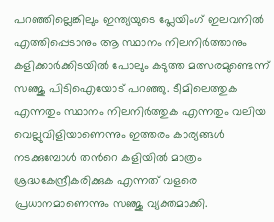പറഞ്ഞില്ലെങ്കിലും ഇന്ത്യയുടെ പ്ലേയിംഗ് ഇലവനില്‍ എത്തിപ്പെടാനും ആ സ്ഥാനം നിലനിര്‍ത്താനും കളിക്കാര്‍ക്കിടയില്‍ പോലും കടുത്ത മത്സരമുണ്ടെന്ന് സഞ്ജു പിടിഐയോട് പറഞ്ഞു. ടീമിലെത്തുക എന്നതും സ്ഥാനം നിലനിര്‍ത്തുക എന്നതും വലിയ വെല്ലുവിളിയാണെന്നും ഇത്തരം കാര്യങ്ങള്‍ നടക്കുമ്പോള്‍ തന്‍റെ കളിയില്‍ മാത്രം ശ്രദ്ധകേന്ദ്രീകരിക്കുക എന്നത് വളരെ പ്രധാനമാണെന്നും സ‍ഞ്ജു വ്യക്തമാക്കി.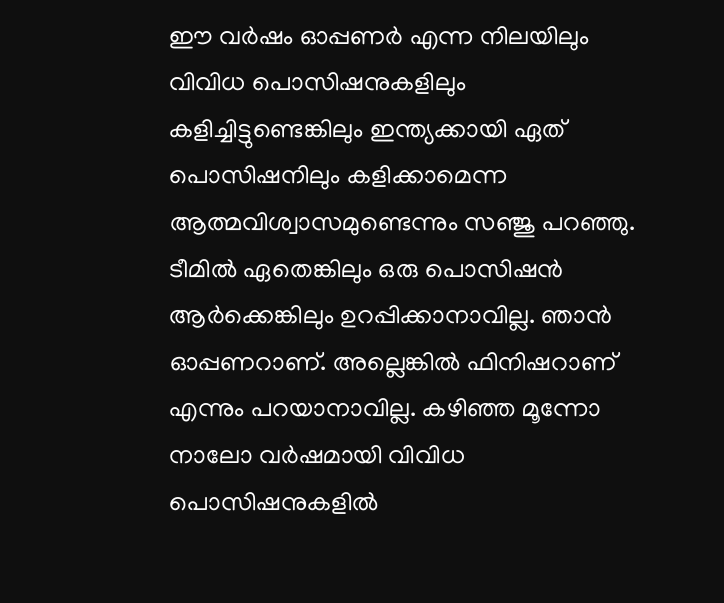ഈ വര്‍ഷം ഓപ്പണര്‍ എന്ന നിലയിലും വിവിധ പൊസിഷനുകളിലും കളിച്ചിട്ടുണ്ടെങ്കിലും ഇന്ത്യക്കായി ഏത് പൊസിഷനിലും കളിക്കാമെന്ന ആത്മവിശ്വാസമുണ്ടെന്നും സഞ്ജു പറഞ്ഞു. ടീമില്‍ ഏതെങ്കിലും ഒരു പൊസിഷന്‍ ആര്‍ക്കെങ്കിലും ഉറപ്പിക്കാനാവില്ല. ഞാന്‍ ഓപ്പണറാണ്. അല്ലെങ്കില്‍ ഫിനിഷറാണ് എന്നും പറയാനാവില്ല. കഴിഞ്ഞ മൂന്നോ നാലോ വര്‍ഷമായി വിവിധ പൊസിഷനുകളില്‍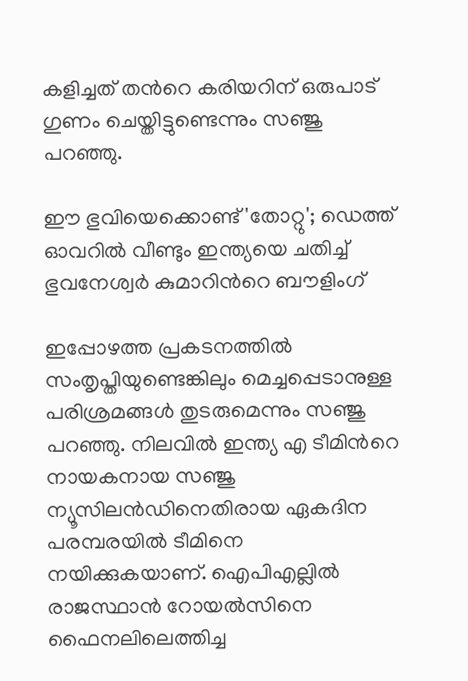കളിച്ചത് തന്‍റെ കരിയറിന് ഒരുപാട് ഗുണം ചെയ്തിട്ടുണ്ടെന്നും സഞ്ജു പറഞ്ഞു.

ഈ ഭുവിയെക്കൊണ്ട് 'തോറ്റു'; ഡെത്ത് ഓവറില്‍ വീണ്ടും ഇന്ത്യയെ ചതിച്ച് ഭുവനേശ്വര്‍ കുമാറിന്‍റെ ബൗളിംഗ്

ഇപ്പോഴത്ത പ്രകടനത്തില്‍ സംതൃപ്തിയുണ്ടെങ്കിലും മെച്ചപ്പെടാനുള്ള പരിശ്രമങ്ങള്‍ തുടരുമെന്നും സഞ്ജു പറഞ്ഞു. നിലവില്‍ ഇന്ത്യ എ ടീമിന്‍റെ നായകനായ സഞ്ജു ന്യൂസിലന്‍ഡിനെതിരായ ഏകദിന പരമ്പരയില്‍ ടീമിനെ നയിക്കുകയാണ്. ഐപിഎല്ലില്‍ രാജസ്ഥാന്‍ റോയല്‍സിനെ ഫൈനലിലെത്തിച്ച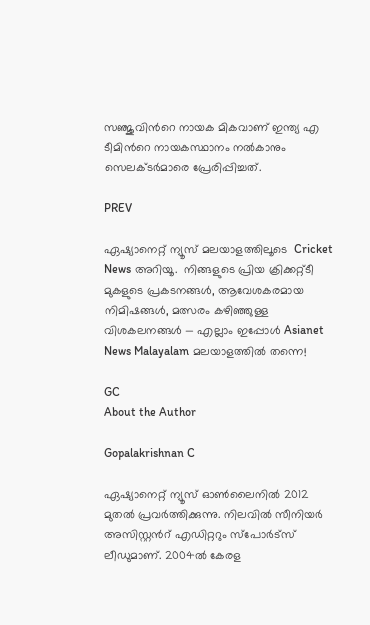സഞ്ജുവിന്‍റെ നായക മികവാണ് ഇന്ത്യ എ ടീമിന്‍റെ നായകസ്ഥാനം നല്‍കാനും സെലക്ടര്‍മാരെ പ്രേരിപ്പിച്ചത്.

PREV

ഏഷ്യാനെറ്റ് ന്യൂസ് മലയാളത്തിലൂടെ  Cricket News അറിയൂ.  നിങ്ങളുടെ പ്രിയ ക്രിക്കറ്റ്ടീ മുകളുടെ പ്രകടനങ്ങൾ, ആവേശകരമായ നിമിഷങ്ങൾ, മത്സരം കഴിഞ്ഞുള്ള വിശകലനങ്ങൾ — എല്ലാം ഇപ്പോൾ Asianet News Malayalam മലയാളത്തിൽ തന്നെ!

GC
About the Author

Gopalakrishnan C

ഏഷ്യാനെറ്റ് ന്യൂസ് ഓണ്‍ലൈനില്‍ 2012 മുതല്‍ പ്രവര്‍ത്തിക്കുന്നു. നിലവില്‍ സീനിയര്‍ അസിസ്റ്റന്‍റ് എഡിറ്ററും സ്പോർട്സ് ലീഡുമാണ്. 2004ൽ കേരള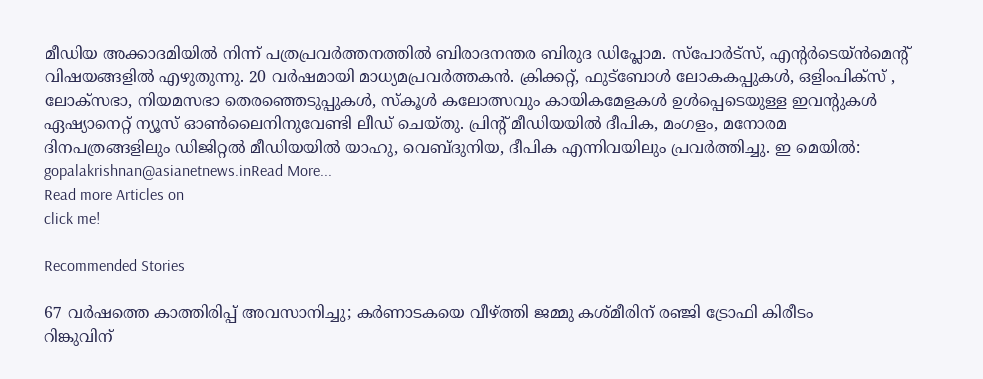മീഡിയ അക്കാദമിയില്‍ നിന്ന് പത്രപ്രവര്‍ത്തനത്തില്‍ ബിരാദനന്തര ബിരുദ ഡിപ്ലോമ. സ്പോര്‍ട്സ്, എന്‍റര്‍ടെയ്ൻമെന്‍റ് വിഷയങ്ങളില്‍ എഴുതുന്നു. 20 വര്‍ഷമായി മാധ്യമപ്രവര്‍ത്തകൻ. ക്രിക്കറ്റ്, ഫുട്ബോള്‍ ലോകകപ്പുകൾ, ഒളിംപിക്സ് , ലോക്സഭാ, നിയമസഭാ തെരഞ്ഞെടുപ്പുകള്‍, സ്കൂള്‍ കലോത്സവും കായികമേളകള്‍ ഉള്‍പ്പെടെയുള്ള ഇവന്‍റുകള്‍ ഏഷ്യാനെറ്റ് ന്യൂസ് ഓണ്‍ലൈനിനുവേണ്ടി ലീഡ് ചെയ്തു. പ്രിന്‍റ് മീഡിയയില്‍ ദീപിക, മംഗളം, മനോരമ ദിനപത്രങ്ങളിലും ഡിജിറ്റൽ മീഡിയയില്‍ യാഹു, വെബ്ദുനിയ, ദീപിക എന്നിവയിലും പ്രവര്‍ത്തിച്ചു. ഇ മെയില്‍: gopalakrishnan@asianetnews.inRead More...
Read more Articles on
click me!

Recommended Stories

67 വർഷത്തെ കാത്തിരിപ്പ് അവസാനിച്ചു; കർണാടകയെ വീഴ്ത്തി ജമ്മു കശ്മീരിന് രഞ്ജി ട്രോഫി കിരീടം
റിങ്കുവിന്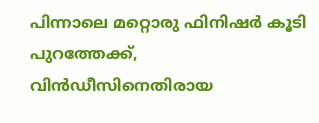പിന്നാലെ മറ്റൊരു ഫിനിഷര്‍ കൂടി പുറത്തേക്ക്, വിന്‍ഡീസിനെതിരായ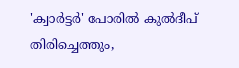'ക്വാര്‍ട്ടര്‍' പോരില്‍ കുല്‍ദീപ് തിരിച്ചെത്തും,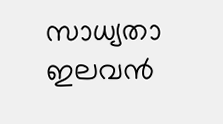സാധ്യതാ ഇലവന്‍